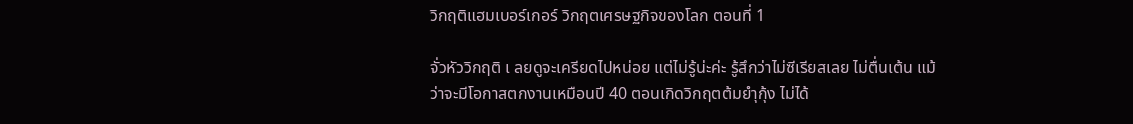วิกฤติแฮมเบอร์เกอร์ วิกฤตเศรษฐกิจของโลก ตอนที่ 1

จั่วหัววิกฤติ เ ลยดูจะเครียดไปหน่อย แต่ไม่รู้น่ะค่ะ รู้สึกว่าไม่ซีเรียสเลย ไม่ตื่นเต้น แม้ว่าจะมีโอกาสตกงานเหมือนปี 40 ตอนเกิดวิกฤตต้มยำุกุ้ง ไม่ได้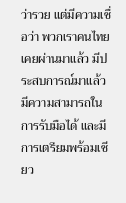ว่ารวย แต่มีความเชื่อว่า พวกเราคนไทยเคยผ่านมาแล้ว มีประสบการณ์มาแล้ว มีความสามารถในการรับมือได้ และมีการเตรียมพร้อมเชียว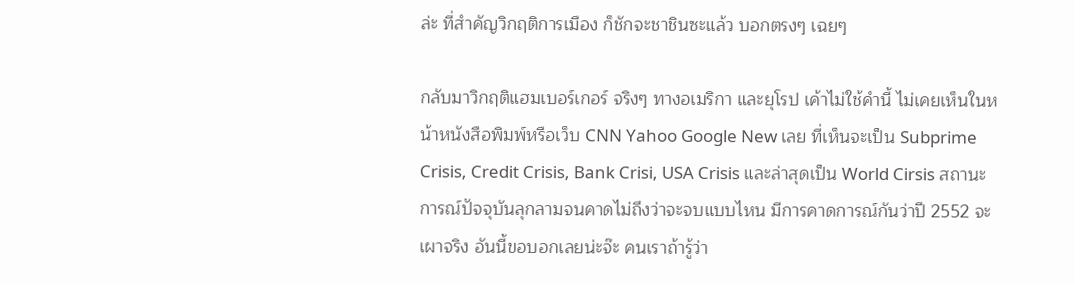ล่ะ ที่สำคัญวิกฤติการเมือง ก็ชักจะชาชินซะแล้ว บอกตรงๆ เฉยๆ

กลับมาวิกฤติแฮมเบอร์เกอร์ จริงๆ ทางอเมริกา และยุโรป เค้าไม่ใช้คำนี้ ไม่เคยเห็นในหน้าหนังสือพิมพ์หรือเว็บ CNN Yahoo Google New เลย ที่เห็นจะเป็น Subprime Crisis, Credit Crisis, Bank Crisi, USA Crisis และล่าสุดเป็น World Cirsis สถานะการณ์ปัจจุบันลุกลามจนคาดไม่ถึงว่าจะจบแบบไหน มีการคาดการณ์กันว่าปี 2552 จะเผาจริง อันนี้ขอบอกเลยน่ะจ๊ะ คนเราถ้ารู้ว่า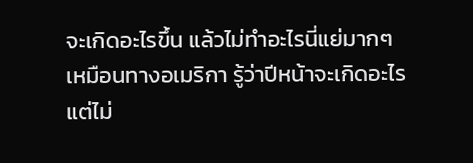จะเกิดอะไรขึ้น แล้วไม่ทำอะไรนี่แย่มากๆ เหมือนทางอเมริกา รู้ว่าปีหน้าจะเกิดอะไร แต่ไม่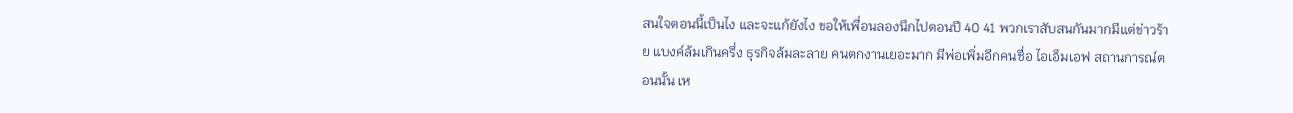สนใจตอนนี้เป็นไง และจะแก้ยังไง ขอให้เพื่อนลองนึกไปตอนปี 40 41 พวกเราสับสนกันมากมีแต่ข่าวร้าย แบงค์ล้มเกินครึ่ง ธุรกิจล้มละลาย คนตกงานเยอะมาก มีพ่อเพิ่มอีกคนชื่อ ไอเอ็มเอฟ สถานการณ์ตอนนั้น เห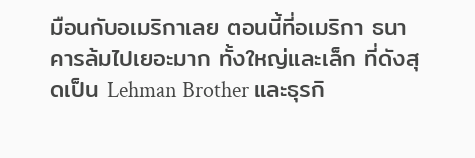มือนกับอเมริกาเลย ตอนนี้ที่อเมริกา ธนาคารล้มไปเยอะมาก ทั้งใหญ่และเล็ก ที่ดังสุดเป็น Lehman Brother และธุรกิ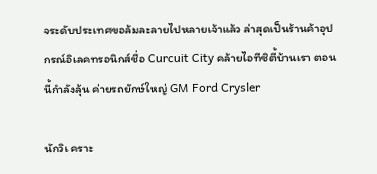จระดับประเทศขอล้มละลายไปหลายเจ้าแล้ว ล่าสุดเป็นร้านค้าอุปกรณ์อิเลคทรอนิกส์ชื่อ Curcuit City คล้ายไอทีซิตี้บ้านเรา ตอนนี้กำลังลุ้น ค่ายรถยักษ์ใหญ่ GM Ford Crysler

นักวิเ คราะ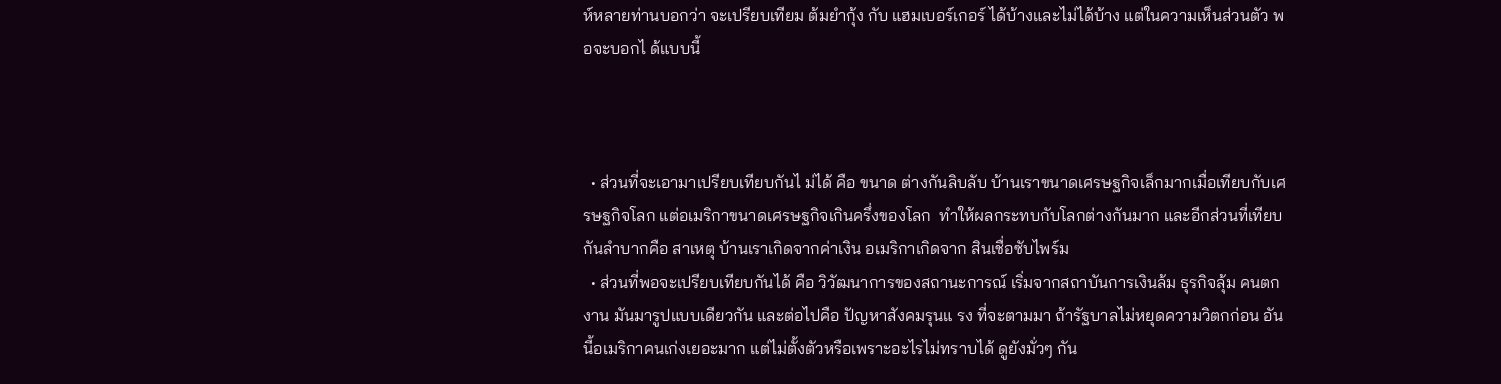ห์หลายท่านบอกว่า จะเปรียบเทียม ต้มยำกุ้ง กับ แฮมเบอร์เกอร์ ได้บ้างและไม่ได้บ้าง แต่ในความเห็นส่วนตัว พอจะบอกไ ด้แบบนี้



  • ส่วนที่จะเอามาเปรียบเทียบกันไ ม่ได้ คือ ขนาด ต่างกันลิบลับ บ้านเราขนาดเศรษฐกิจเล็กมากเมื่อเทียบกับเศรษฐกิจโลก แต่อเมริกาขนาดเศรษฐกิจเกินครึ่งของโลก  ทำให้ผลกระทบกับโลกต่างกันมาก และอีกส่วนที่เทียบกันลำบากคือ สาเหตุ บ้านเราเกิดจากค่าเงิน อเมริกาเกิดจาก สินเชื่อซับไพร์ม
  • ส่วนที่พอจะเปรียบเทียบกันได้ คือ วิวัฒนาการของสถานะการณ์ เริ่มจากสถาบันการเงินล้ม ธุรกิจลุ้ม คนตกงาน มันมารูปแบบเดียวกัน และต่อไปคือ ปัญหาสังคมรุนแ รง ที่จะตามมา ถ้ารัฐบาลไม่หยุดความวิตกก่อน อันนี้อเมริกาคนเก่งเยอะมาก แต่ไม่ตั้งตัวหรือเพราะอะไรไม่ทราบได้ ดูยังมั่วๆ กัน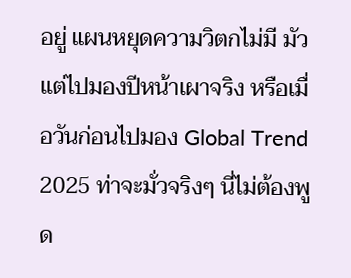อยู่ แผนหยุดความวิตกไม่มี มัวแต่ไปมองปีหน้าเผาจริง หรือเมื่อวันก่อนไปมอง Global Trend 2025 ท่าจะมั่วจริงๆ นี่ไม่ต้องพูด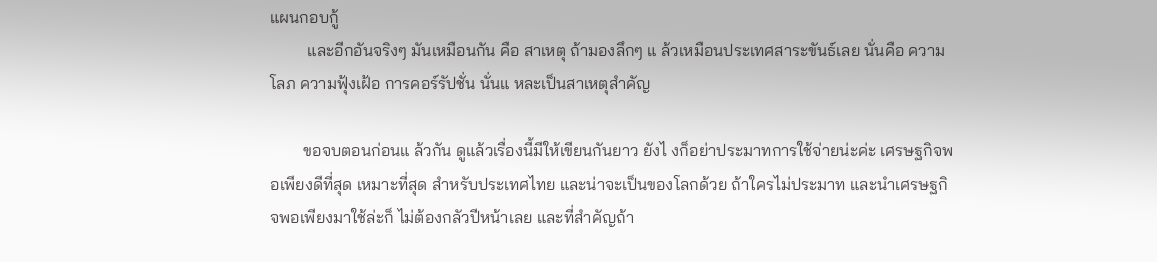แผนกอบกู้
         และอีกอันจริงๆ มันเหมือนกัน คือ สาเหตุ ถ้ามองลึกๆ แ ล้วเหมือนประเทศสาระขันธ์เลย นั่นคือ ความโลภ ความฟุ้งเฝ้อ การคอร์รัปชั่น นั่นแ หละเป็นสาเหตุสำคัญ

        ขอจบตอนก่อนแ ล้วกัน ดูแล้วเรื่องนี้มีให้เขียนกันยาว ยังไ งก็อย่าประมาทการใช้จ่ายน่ะค่ะ เศรษฐกิจพอเพียงดีที่สุด เหมาะที่สุด สำหรับประเทศไทย และน่าจะเป็นของโลกด้วย ถ้าใครไม่ประมาท และนำเศรษฐกิจพอเพียงมาใช้ล่ะก็ ไม่ต้องกลัวปีหน้าเลย และที่สำคัญถ้า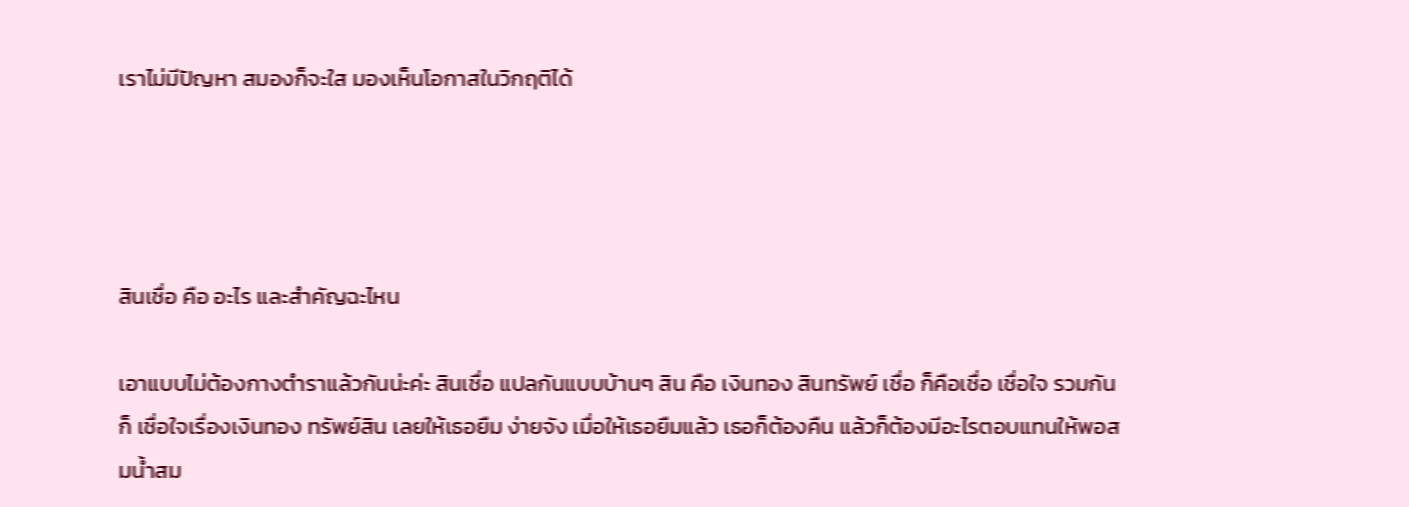เราไม่มีปัญหา สมองก็จะใส มองเห็นโอกาสในวิกฤติได้




สินเชื่อ คือ อะไร และสำคัญฉะไหน

เอาแบบไม่ต้องกางตำราแล้วกันน่ะค่ะ สินเชื่อ แปลกันแบบบ้านๆ สิน คือ เงินทอง สินทรัพย์ เชื่อ ก็คือเชื่อ เชื่อใจ รวมกันก็ เชื่อใจเรื่องเงินทอง ทรัพย์สิน เลยให้เธอยืม ง่ายจัง เมื่อให้เธอยืมแล้ว เธอก็ต้องคืน แล้วก็ต้องมีอะไรตอบแทนให้พอสมน้ำสม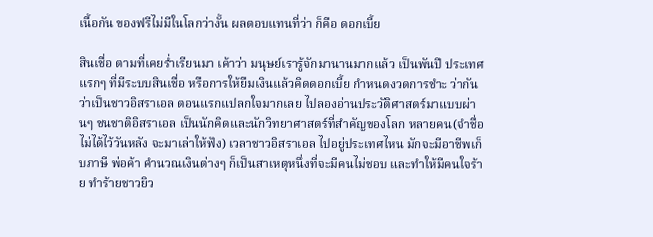เนื้อกัน ของฟรีไม่มีในโลกว่างั้น ผลตอบแทนที่ว่า ก็คือ ดอกเบี้ย

สินเชื่อ ตามที่เคยร่ำเรียนมา เค้าว่า มนุษย์เรารู้จักมานานมากแล้ว เป็นพันปี ประเทศแรกๆ ที่มีระบบสินเชื่อ หรือการให้ยืมเงินแล้วคิดดอกเบี้ย กำหนดงวดการชำะ ว่ากันว่าเป็นชาวอิสราเอล ตอนแรกแปลกใจมากเลย ไปลองอ่านประวัติศาสตร์มาแบบผ่านๆ ชนชาติอิสราเอล เป็นนักคิดและนักวิทยาศาสตร์ที่สำคัญของโลก หลายคน(จำชื่อไม่ได้ไว้วันหลัง จะมาเล่าให้ฟัง) เวลาชาวอิสราเอล ไปอยู่ประเทศไหน มักจะมีอาชีพเก็บภาษี พ่อค้า คำนวณเงินต่างๆ ก็เป็นสาเหตุหนึ่งที่จะมีคนไม่ชอบ และทำให้มีคนใจร้าย ทำร้ายชาวยิว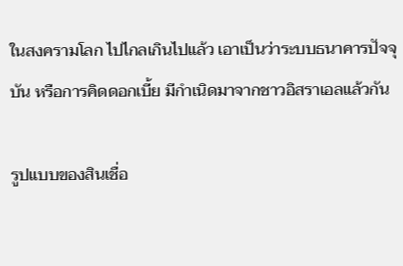ในสงครามโลก ไปไกลเกินไปแล้ว เอาเป็นว่าระบบธนาคารปัจจุบัน หรือการคิดดอกเบี้ย มีกำเนิดมาจากชาวอิสราเอลแล้วกัน

รูปแบบของสินเชื่อ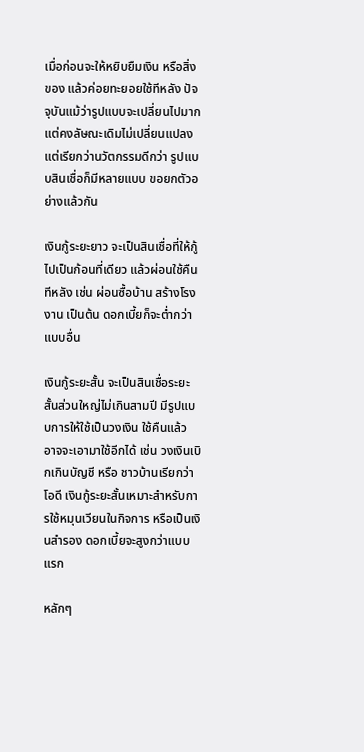เมื่อก่อนจะให้หยิบยืมเงิน หรือสิ่งของ แล้วค่อยทะยอยใช้ทีหลัง ปัจจุบันแม้ว่ารูปแบบจะเปลี่ยนไปมาก แต่คงลัษณะเดิมไม่เปลี่ยนแปลง แต่เรียกว่านวัตกรรมดีกว่า รูปแบบสินเชื่อก็มีหลายแบบ ขอยกตัวอย่างแล้วกัน

เงินกู้ระยะยาว จะเป็นสินเชื่อที่ให้กู้ไปเป็นก้อนที่เดียว แล้วผ่อนใช้คืนทีหลัง เช่น ผ่อนซื้อบ้าน สร้างโรงงาน เป็นต้น ดอกเบี้ยก็จะต่ำกว่าแบบอื่น

เงินกู้ระยะสั้น จะเป็นสินเชื่อระยะสั้นส่วนใหญ่ไม่เกินสามปี มีรูปแบบการให้ใช้เป็นวงเงิน ใช้คืนแล้ว อาจจะเอามาใช้อีกได้ เช่น วงเงินเบิกเกินบัญชี หรือ ชาวบ้านเรียกว่า โอดี เงินกู้ระยะสั้นเหมาะสำหรับการใช้หมุนเวียนในกิจการ หรือเป็นเงินสำรอง ดอกเบี้ยจะสูงกว่าแบบแรก

หลักๆ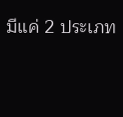มีแค่ 2 ประเภท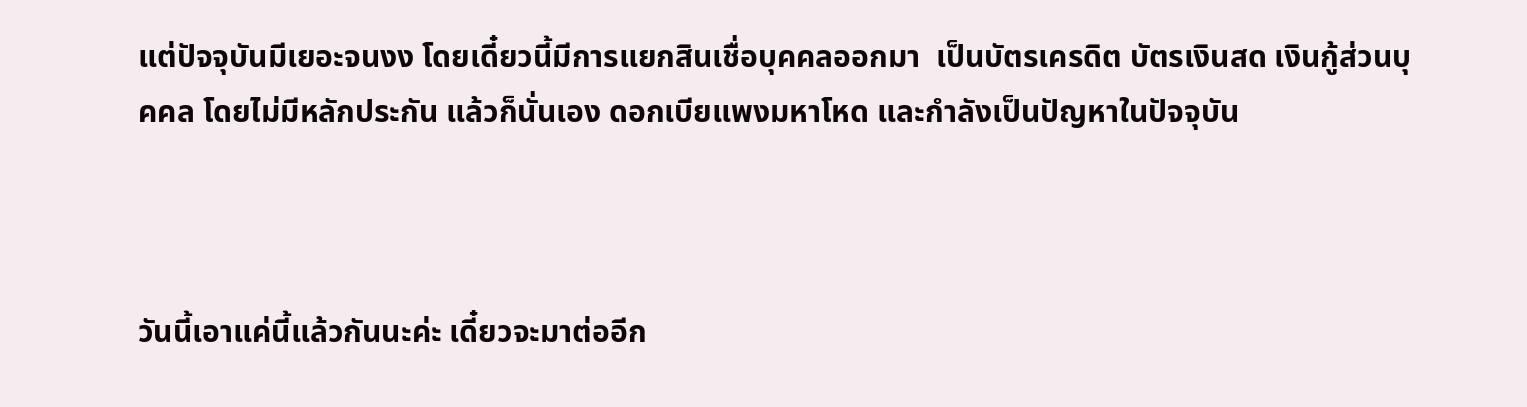แต่ปัจจุบันมีเยอะจนงง โดยเดี๋ยวนี้มีการแยกสินเชื่อบุคคลออกมา  เป็นบัตรเครดิต บัตรเงินสด เงินกู้ส่วนบุคคล โดยไม่มีหลักประกัน แล้วก็นั่นเอง ดอกเบียแพงมหาโหด และกำลังเป็นปัญหาในปัจจุบัน



วันนี้เอาแค่นี้แล้วกันนะค่ะ เดี๋ยวจะมาต่ออีก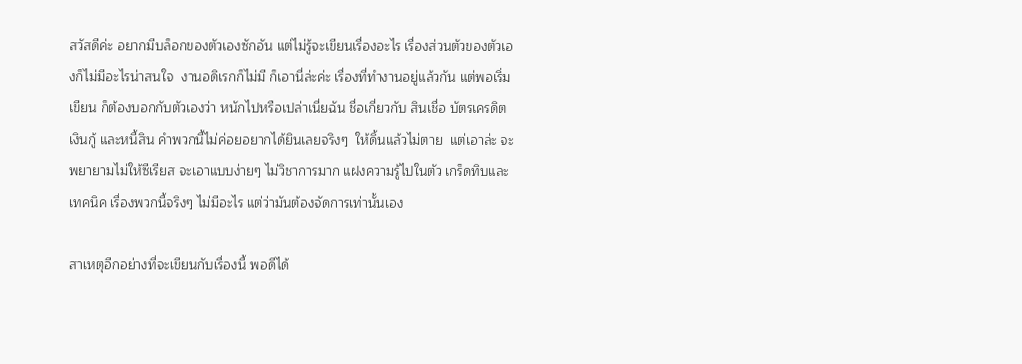สวัสดีค่ะ อยากมีบล็อกของตัวเองซักอัน แต่ไม่รู้จะเขียนเรื่องอะไร เรื่องส่วนตัวของตัวเองก็ไม่มีอะไรน่าสนใจ  งานอดิเรกก็ไม่มี ก็เอานี่ล่ะค่ะ เรื่องที่ทำงานอยู่แล้วกัน แต่พอเริ่มเขียน ก็ต้องบอกกับตัวเองว่า หนักไปหรือเปล่าเนี่ยฉัน ชื่อเกี่ยวกับ สินเชื่อ บัตรเครดิต เงินกู้ และหนี้สิน คำพวกนี้ไม่ค่อยอยากได้ยินเลยจริงๆ  ให้ดิ้นแล้วไม่ตาย  แต่เอาล่ะ จะพยายามไม่ให้ซีเรียส จะเอาแบบง่ายๆ ไม่วิชาการมาก แฝงความรู้ไปในตัว เกร็ดทิบและเทคนิค เรื่องพวกนี้จริงๆ ไม่มีอะไร แต่ว่ามันต้องจัดการเท่านั้นเอง

สาเหตุอีกอย่างที่จะเขียนกับเรื่องนี้ พอดีได้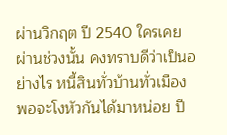ผ่านวิกฤต ปี 2540 ใครเคยผ่านช่วงนั้น คงทราบดีว่าเป็นอย่างไร หนี้สินทั่วบ้านทั่วเมือง พอจะโงหัวกันได้มาหน่อย ปี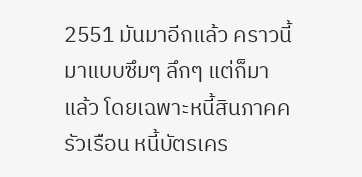2551 มันมาอีกแล้ว คราวนี้มาแบบซึมๆ ลึกๆ แต่ก็มาแล้ว โดยเฉพาะหนี้สินภาคครัวเรือน หนี้บัตรเคร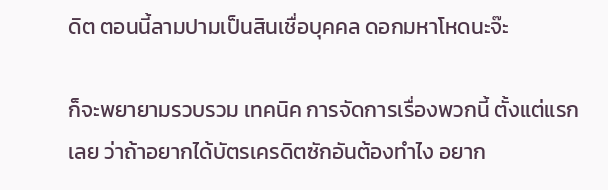ดิต ตอนนี้ลามปามเป็นสินเชื่อบุคคล ดอกมหาโหดนะจ๊ะ

ก็จะพยายามรวบรวม เทคนิค การจัดการเรื่องพวกนี้ ตั้งแต่แรกเลย ว่าถ้าอยากได้บัตรเครดิตซักอันต้องทำไง อยาก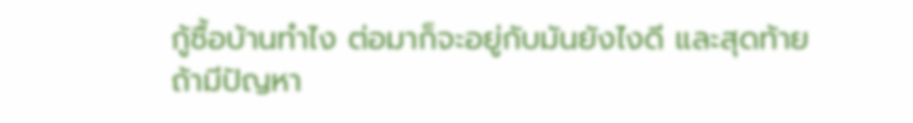กู้ซื้อบ้านทำไง ต่อมาก็จะอยู่กับมันยังไงดี และสุดท้ายถ้ามีปัญหา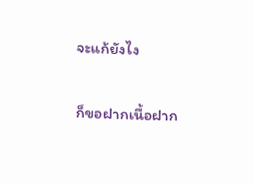จะแก้ยังไง

ก็ขอฝากเนื้อฝาก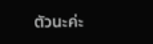ตัวนะค่ะ